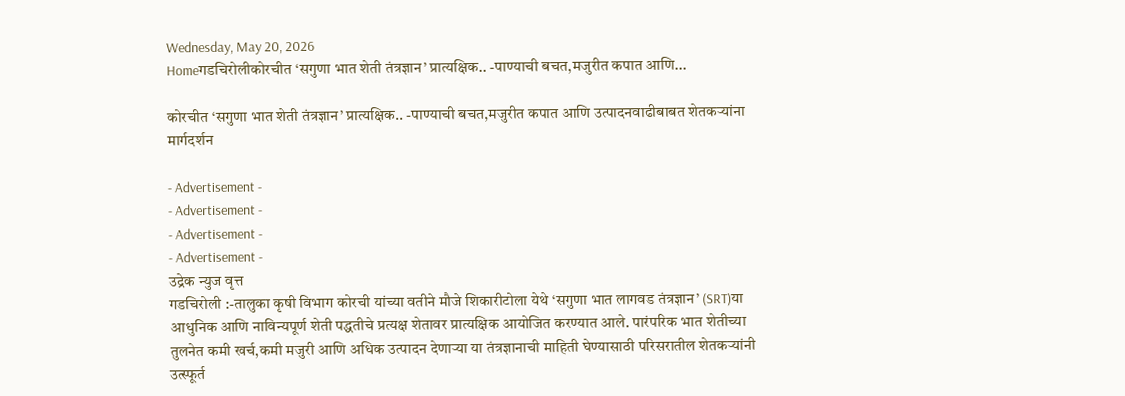Wednesday, May 20, 2026
Homeगडचिरोलीकोरचीत ‘सगुणा भात शेती तंत्रज्ञान’ प्रात्यक्षिक.. -पाण्याची बचत,मजुरीत कपात आणि...

कोरचीत ‘सगुणा भात शेती तंत्रज्ञान’ प्रात्यक्षिक.. -पाण्याची बचत,मजुरीत कपात आणि उत्पादनवाढीबाबत शेतकऱ्यांना मार्गदर्शन

- Advertisement -
- Advertisement -
- Advertisement -
- Advertisement -
उद्रेक न्युज वृत्त
गडचिरोली :-तालुका कृषी विभाग कोरची यांच्या वतीने मौजे शिकारीटोला येथे ‘सगुणा भात लागवड तंत्रज्ञान’ (SRT)या आधुनिक आणि नाविन्यपूर्ण शेती पद्धतीचे प्रत्यक्ष शेतावर प्रात्यक्षिक आयोजित करण्यात आले. पारंपरिक भात शेतीच्या तुलनेत कमी खर्च,कमी मजुरी आणि अधिक उत्पादन देणाऱ्या या तंत्रज्ञानाची माहिती घेण्यासाठी परिसरातील शेतकऱ्यांनी उत्स्फूर्त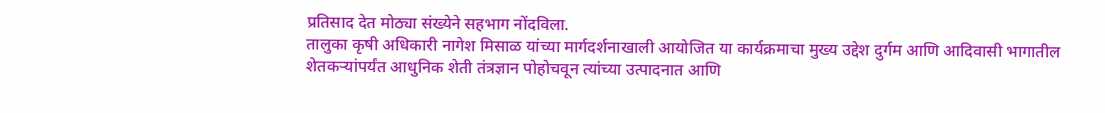प्रतिसाद देत मोठ्या संख्येने सहभाग नोंदविला.
तालुका कृषी अधिकारी नागेश मिसाळ यांच्या मार्गदर्शनाखाली आयोजित या कार्यक्रमाचा मुख्य उद्देश दुर्गम आणि आदिवासी भागातील शेतकऱ्यांपर्यंत आधुनिक शेती तंत्रज्ञान पोहोचवून त्यांच्या उत्पादनात आणि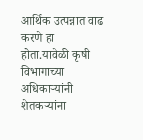आर्थिक उत्पन्नात वाढ करणे हा होता.यावेळी कृषी विभागाच्या अधिकाऱ्यांनी शेतकऱ्यांना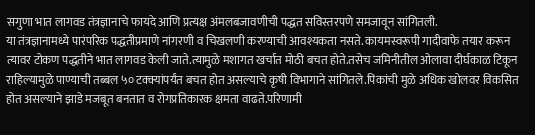सगुणा भात लागवड तंत्रज्ञानाचे फायदे आणि प्रत्यक्ष अंमलबजावणीची पद्धत सविस्तरपणे समजावून सांगितली.
या तंत्रज्ञानामध्ये पारंपरिक पद्धतीप्रमाणे नांगरणी व चिखलणी करण्याची आवश्यकता नसते. कायमस्वरूपी गादीवाफे तयार करून त्यावर टोकण पद्धतीने भात लागवड केली जाते.त्यामुळे मशागत खर्चात मोठी बचत होते.तसेच जमिनीतील ओलावा दीर्घकाळ टिकून राहिल्यामुळे पाण्याची तब्बल ५० टक्क्यांपर्यंत बचत होत असल्याचे कृषी विभागाने सांगितले.पिकांची मुळे अधिक खोलवर विकसित होत असल्याने झाडे मजबूत बनतात व रोगप्रतिकारक क्षमता वाढते.परिणामी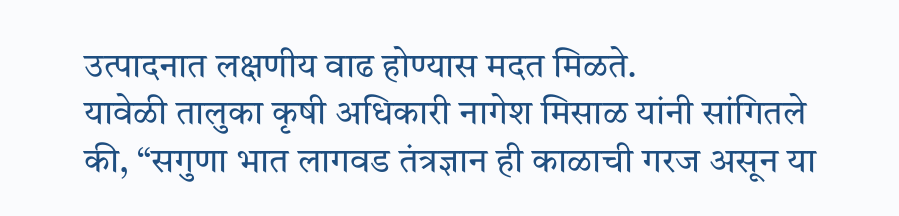उत्पादनात लक्षणीय वाढ होण्यास मदत मिळते.
यावेळी तालुका कृषी अधिकारी नागेश मिसाळ यांनी सांगितले की, “सगुणा भात लागवड तंत्रज्ञान ही काळाची गरज असून या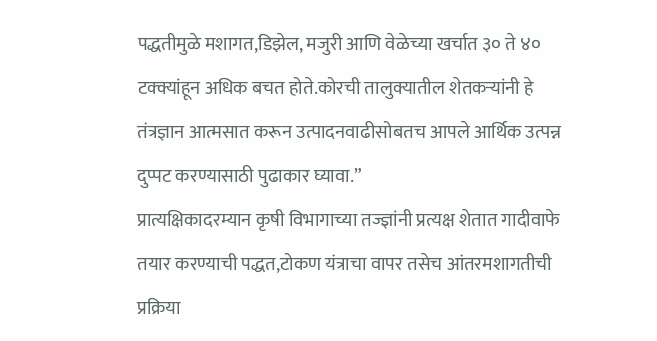पद्धतीमुळे मशागत,डिझेल, मजुरी आणि वेळेच्या खर्चात ३० ते ४० टक्क्यांहून अधिक बचत होते.कोरची तालुक्यातील शेतकऱ्यांनी हे तंत्रज्ञान आत्मसात करून उत्पादनवाढीसोबतच आपले आर्थिक उत्पन्न दुप्पट करण्यासाठी पुढाकार घ्यावा.”
प्रात्यक्षिकादरम्यान कृषी विभागाच्या तज्ज्ञांनी प्रत्यक्ष शेतात गादीवाफे तयार करण्याची पद्धत,टोकण यंत्राचा वापर तसेच आंतरमशागतीची प्रक्रिया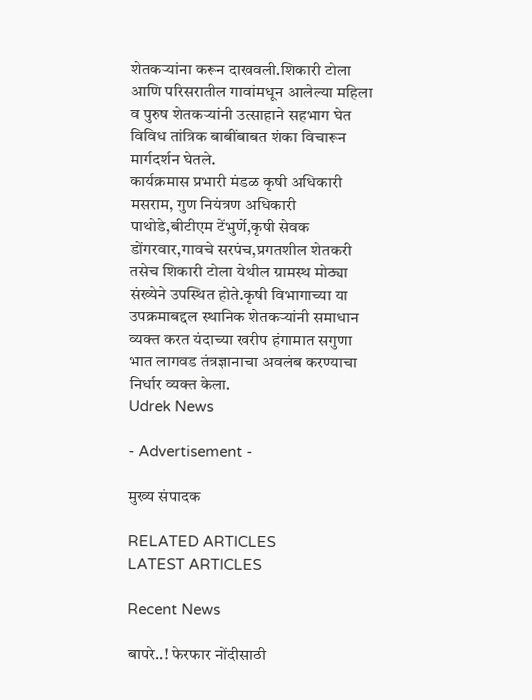शेतकऱ्यांना करून दाखवली.शिकारी टोला आणि परिसरातील गावांमधून आलेल्या महिला व पुरुष शेतकऱ्यांनी उत्साहाने सहभाग घेत विविध तांत्रिक बाबींबाबत शंका विचारून मार्गदर्शन घेतले.
कार्यक्रमास प्रभारी मंडळ कृषी अधिकारी मसराम, गुण नियंत्रण अधिकारी पाथोडे,बीटीएम टेंभुर्णे,कृषी सेवक डोंगरवार,गावचे सरपंच,प्रगतशील शेतकरी तसेच शिकारी टोला येथील ग्रामस्थ मोठ्या संख्येने उपस्थित होते.कृषी विभागाच्या या उपक्रमाबद्दल स्थानिक शेतकऱ्यांनी समाधान व्यक्त करत यंदाच्या खरीप हंगामात सगुणा भात लागवड तंत्रज्ञानाचा अवलंब करण्याचा निर्धार व्यक्त केला.
Udrek News

- Advertisement -

मुख्य संपादक

RELATED ARTICLES
LATEST ARTICLES

Recent News

बापरे..! फेरफार नोंदीसाठी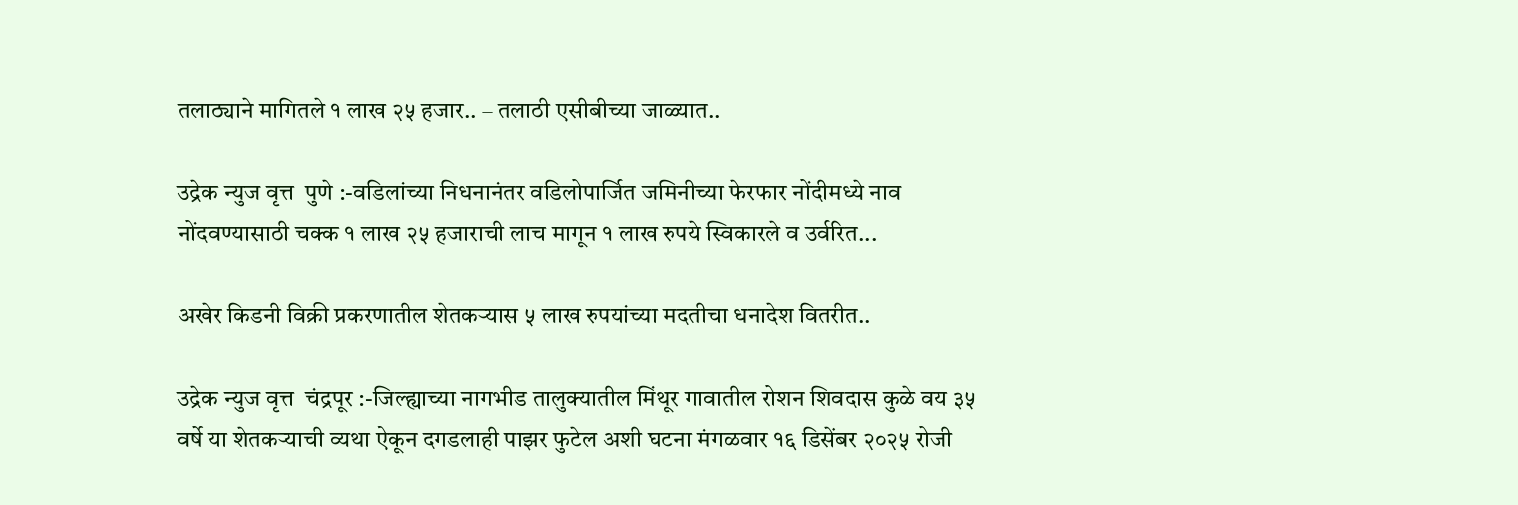तलाठ्याने मागितले १ लाख २५ हजार.. – तलाठी एसीबीच्या जाळ्यात..

उद्रेक न्युज वृत्त  पुणे :-वडिलांच्या निधनानंतर वडिलोपार्जित जमिनीच्या फेरफार नोंदीमध्ये नाव नोंदवण्यासाठी चक्क १ लाख २५ हजाराची लाच मागून १ लाख रुपये स्विकारले व उर्वरित...

अखेर किडनी विक्री प्रकरणातील शेतकऱ्यास ५ लाख रुपयांच्या मदतीचा धनादेश वितरीत..

उद्रेक न्युज वृत्त  चंद्रपूर :-जिल्ह्याच्या नागभीड तालुक्यातील मिंथूर गावातील रोशन शिवदास कुळे वय ३५ वर्षे या शेतकऱ्याची व्यथा ऐकून दगडलाही पाझर फुटेल अशी घटना मंगळवार १६ डिसेंबर २०२५ रोजी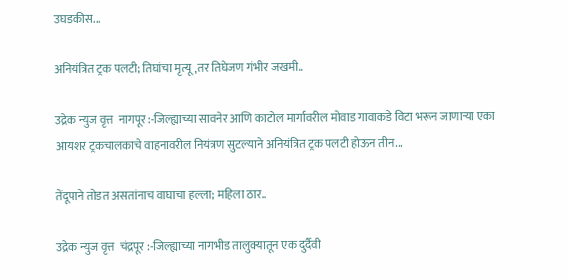उघडकीस...

अनियंत्रित ट्रक पलटी; तिघांचा मृत्यू,तर तिघेजण गंभीर जखमी..

उद्रेक न्युज वृत्त  नागपूर :-जिल्ह्याच्या सावनेर आणि काटोल मार्गावरील मोवाड गावाकडे विटा भरून जाणाऱ्या एका आयशर ट्रकचालकाचे वाहनावरील नियंत्रण सुटल्याने अनियंत्रित ट्रक पलटी होऊन तीन...

तेंदूपाने तोडत असतांनाच वाघाचा हल्ला; महिला ठार..

उद्रेक न्युज वृत्त  चंद्रपूर :-जिल्ह्याच्या नागभीड तालुक्यातून एक दुर्दैवी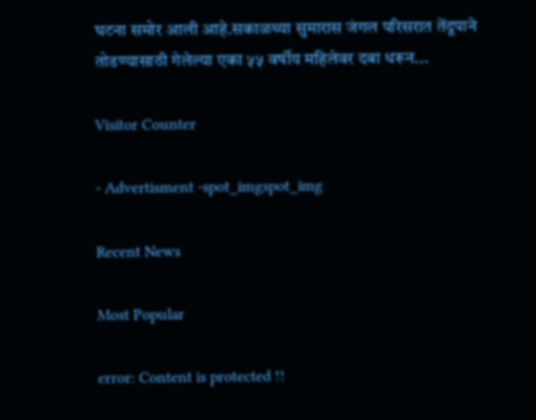घटना समोर आली आहे.सकाळच्या सुमारास जंगल परिसरात तेंदूपाने तोडण्यासाठी गेलेल्या एका ५५ वर्षीय महिलेवर दबा धरून...

Visitor Counter

- Advertisment -spot_imgspot_img

Recent News

Most Popular

error: Content is protected !!